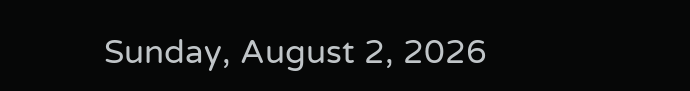Sunday, August 2, 2026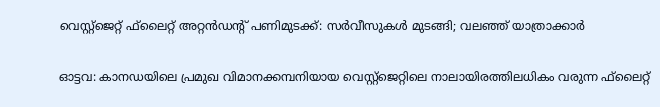വെസ്റ്റ്‌ജെറ്റ് ഫ്‌ലൈറ്റ് അറ്റന്‍ഡന്റ് പണിമുടക്ക്: സര്‍വീസുകള്‍ മുടങ്ങി; വലഞ്ഞ് യാത്രാക്കാര്‍

ഓട്ടവ: കാനഡയിലെ പ്രമുഖ വിമാനക്കമ്പനിയായ വെസ്റ്റ്‌ജെറ്റിലെ നാലായിരത്തിലധികം വരുന്ന ഫ്‌ലൈറ്റ്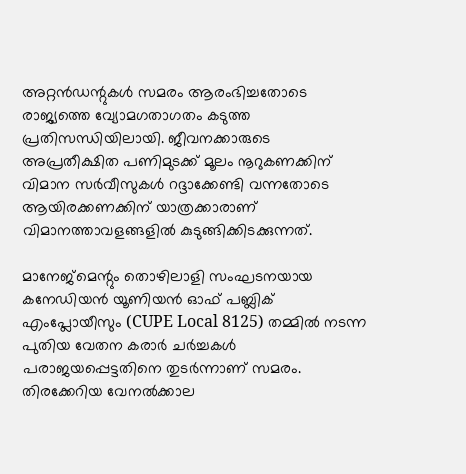അറ്റന്‍ഡന്റുകള്‍ സമരം ആരംഭിച്ചതോടെ രാജ്യത്തെ വ്യോമഗതാഗതം കടുത്ത പ്രതിസന്ധിയിലായി. ജീവനക്കാരുടെ അപ്രതീക്ഷിത പണിമുടക്ക് മൂലം നൂറുകണക്കിന് വിമാന സര്‍വീസുകള്‍ റദ്ദാക്കേണ്ടി വന്നതോടെ ആയിരക്കണക്കിന് യാത്രക്കാരാണ് വിമാനത്താവളങ്ങളില്‍ കുടുങ്ങിക്കിടക്കുന്നത്.

മാനേജ്മെന്റും തൊഴിലാളി സംഘടനയായ കനേഡിയന്‍ യൂണിയന്‍ ഓഫ് പബ്ലിക് എംപ്ലോയീസും (CUPE Local 8125) തമ്മില്‍ നടന്ന പുതിയ വേതന കരാര്‍ ചര്‍ച്ചകള്‍ പരാജയപ്പെട്ടതിനെ തുടര്‍ന്നാണ് സമരം. തിരക്കേറിയ വേനല്‍ക്കാല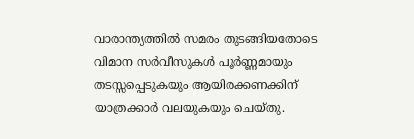വാരാന്ത്യത്തില്‍ സമരം തുടങ്ങിയതോടെ വിമാന സര്‍വീസുകള്‍ പൂര്‍ണ്ണമായും തടസ്സപ്പെടുകയും ആയിരക്കണക്കിന് യാത്രക്കാര്‍ വലയുകയും ചെയ്തു.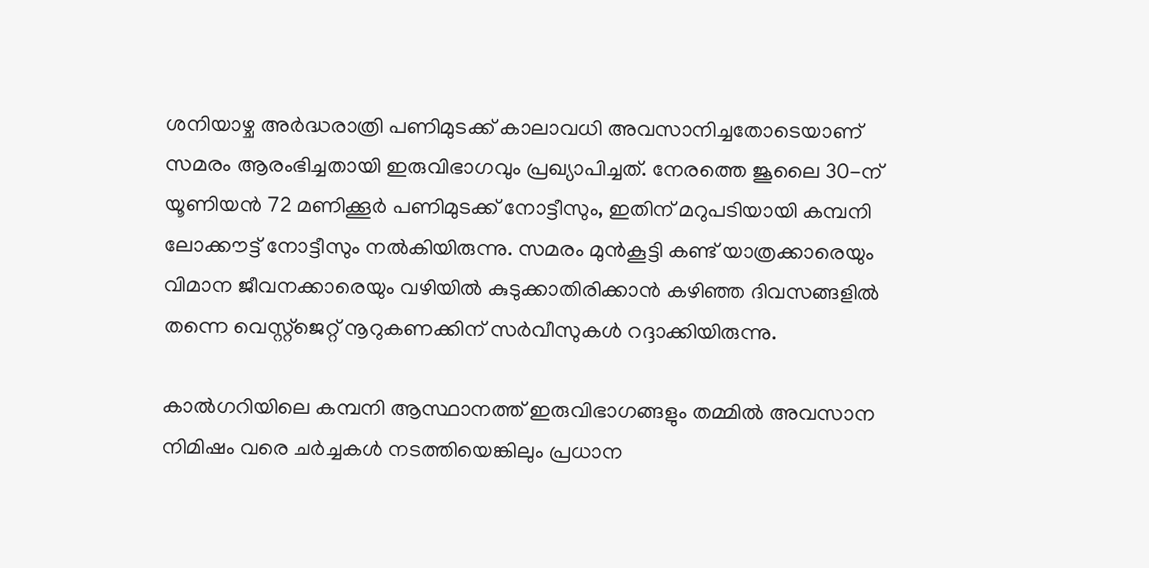ശനിയാഴ്ച അര്‍ദ്ധരാത്രി പണിമുടക്ക് കാലാവധി അവസാനിച്ചതോടെയാണ് സമരം ആരംഭിച്ചതായി ഇരുവിഭാഗവും പ്രഖ്യാപിച്ചത്. നേരത്തെ ജൂലൈ 30-ന് യൂണിയന്‍ 72 മണിക്കൂര്‍ പണിമുടക്ക് നോട്ടീസും, ഇതിന് മറുപടിയായി കമ്പനി ലോക്കൗട്ട് നോട്ടീസും നല്‍കിയിരുന്നു. സമരം മുന്‍കൂട്ടി കണ്ട് യാത്രക്കാരെയും വിമാന ജീവനക്കാരെയും വഴിയില്‍ കുടുക്കാതിരിക്കാന്‍ കഴിഞ്ഞ ദിവസങ്ങളില്‍ തന്നെ വെസ്റ്റ്‌ജെറ്റ് നൂറുകണക്കിന് സര്‍വീസുകള്‍ റദ്ദാക്കിയിരുന്നു.

കാല്‍ഗറിയിലെ കമ്പനി ആസ്ഥാനത്ത് ഇരുവിഭാഗങ്ങളും തമ്മില്‍ അവസാന നിമിഷം വരെ ചര്‍ച്ചകള്‍ നടത്തിയെങ്കിലും പ്രധാന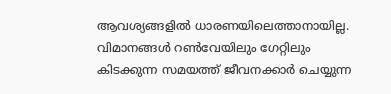ആവശ്യങ്ങളില്‍ ധാരണയിലെത്താനായില്ല. വിമാനങ്ങള്‍ റണ്‍വേയിലും ഗേറ്റിലും കിടക്കുന്ന സമയത്ത് ജീവനക്കാര്‍ ചെയ്യുന്ന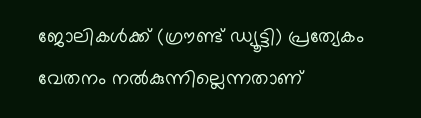ജോലികള്‍ക്ക് (ഗ്രൗണ്ട് ഡ്യൂട്ടി) പ്രത്യേകം വേതനം നല്‍കുന്നില്ലെന്നതാണ്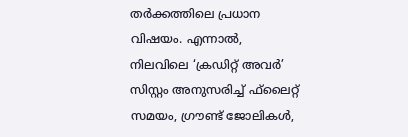തര്‍ക്കത്തിലെ പ്രധാന വിഷയം. എന്നാല്‍, നിലവിലെ ‘ക്രഡിറ്റ് അവര്‍’ സിസ്റ്റം അനുസരിച്ച് ഫ്‌ലൈറ്റ് സമയം, ഗ്രൗണ്ട് ജോലികള്‍,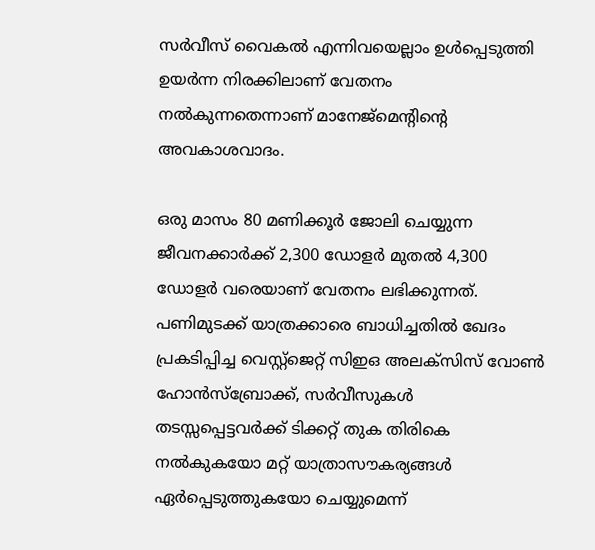സര്‍വീസ് വൈകല്‍ എന്നിവയെല്ലാം ഉള്‍പ്പെടുത്തി ഉയര്‍ന്ന നിരക്കിലാണ് വേതനം നല്‍കുന്നതെന്നാണ് മാനേജ്മെന്റിന്റെ അവകാശവാദം.

ഒരു മാസം 80 മണിക്കൂര്‍ ജോലി ചെയ്യുന്ന ജീവനക്കാര്‍ക്ക് 2,300 ഡോളര്‍ മുതല്‍ 4,300 ഡോളര്‍ വരെയാണ് വേതനം ലഭിക്കുന്നത്. പണിമുടക്ക് യാത്രക്കാരെ ബാധിച്ചതില്‍ ഖേദം പ്രകടിപ്പിച്ച വെസ്റ്റ്‌ജെറ്റ് സിഇഒ അലക്‌സിസ് വോണ്‍ ഹോന്‍സ്‌ബ്രോക്ക്, സര്‍വീസുകള്‍ തടസ്സപ്പെട്ടവര്‍ക്ക് ടിക്കറ്റ് തുക തിരികെ നല്‍കുകയോ മറ്റ് യാത്രാസൗകര്യങ്ങള്‍ ഏര്‍പ്പെടുത്തുകയോ ചെയ്യുമെന്ന്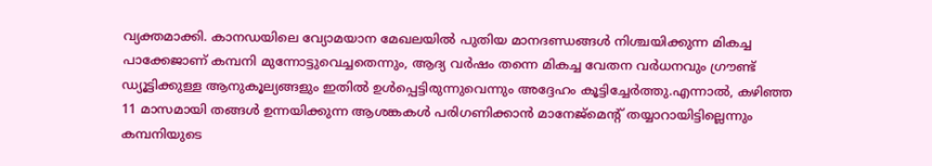വ്യക്തമാക്കി. കാനഡയിലെ വ്യോമയാന മേഖലയില്‍ പുതിയ മാനദണ്ഡങ്ങള്‍ നിശ്ചയിക്കുന്ന മികച്ച പാക്കേജാണ് കമ്പനി മുന്നോട്ടുവെച്ചതെന്നും, ആദ്യ വര്‍ഷം തന്നെ മികച്ച വേതന വര്‍ധനവും ഗ്രൗണ്ട് ഡ്യൂട്ടിക്കുള്ള ആനുകൂല്യങ്ങളും ഇതില്‍ ഉള്‍പ്പെട്ടിരുന്നുവെന്നും അദ്ദേഹം കൂട്ടിച്ചേര്‍ത്തു.എന്നാല്‍, കഴിഞ്ഞ 11 മാസമായി തങ്ങള്‍ ഉന്നയിക്കുന്ന ആശങ്കകള്‍ പരിഗണിക്കാന്‍ മാനേജ്മെന്റ് തയ്യാറായിട്ടില്ലെന്നും കമ്പനിയുടെ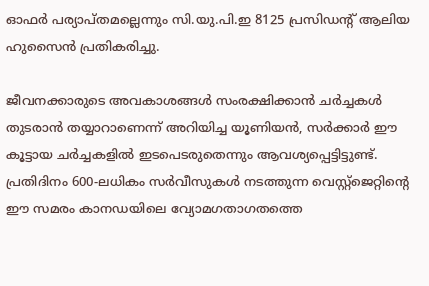ഓഫര്‍ പര്യാപ്തമല്ലെന്നും സി.യു.പി.ഇ 8125 പ്രസിഡന്റ് ആലിയ ഹുസൈന്‍ പ്രതികരിച്ചു.

ജീവനക്കാരുടെ അവകാശങ്ങള്‍ സംരക്ഷിക്കാന്‍ ചര്‍ച്ചകള്‍ തുടരാന്‍ തയ്യാറാണെന്ന് അറിയിച്ച യൂണിയന്‍, സര്‍ക്കാര്‍ ഈ കൂട്ടായ ചര്‍ച്ചകളില്‍ ഇടപെടരുതെന്നും ആവശ്യപ്പെട്ടിട്ടുണ്ട്. പ്രതിദിനം 600-ലധികം സര്‍വീസുകള്‍ നടത്തുന്ന വെസ്റ്റ്‌ജെറ്റിന്റെ ഈ സമരം കാനഡയിലെ വ്യോമഗതാഗതത്തെ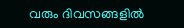വരും ദിവസങ്ങളില്‍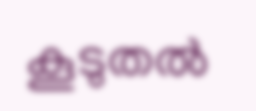കൂടുതല്‍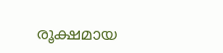രൂക്ഷമായ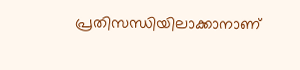പ്രതിസന്ധിയിലാക്കാനാണ്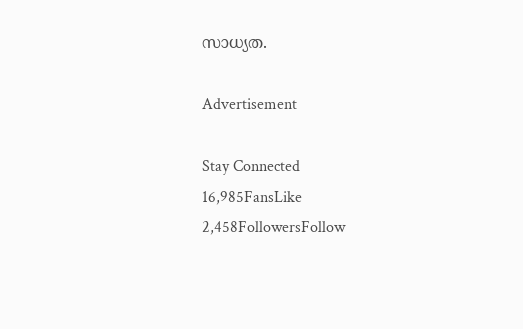സാധ്യത.

Advertisement

Stay Connected
16,985FansLike
2,458FollowersFollow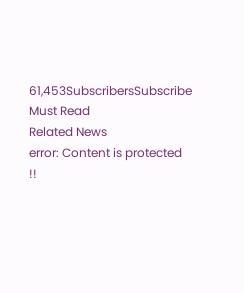61,453SubscribersSubscribe
Must Read
Related News
error: Content is protected !!